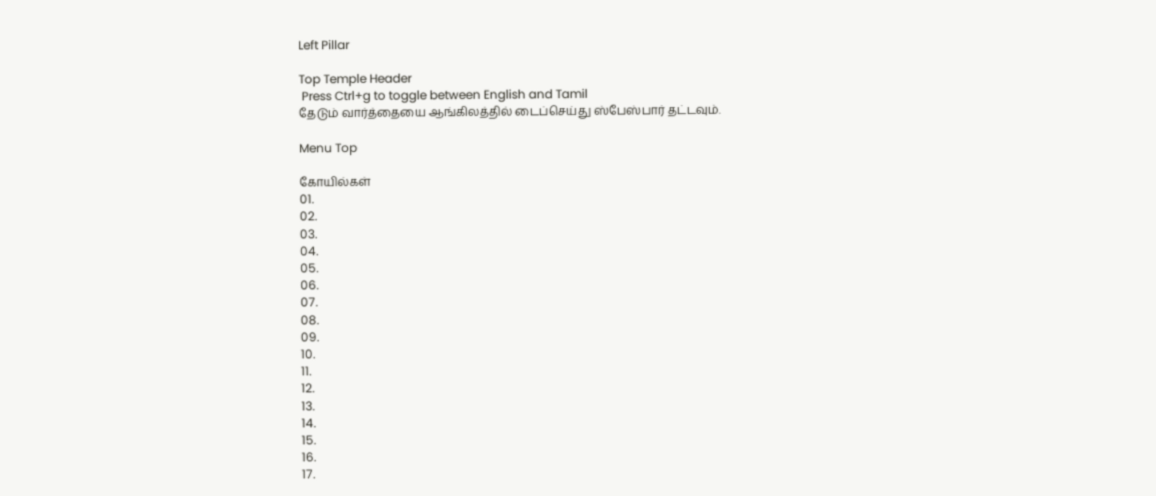Left Pillar

Top Temple Header
 Press Ctrl+g to toggle between English and Tamil
தேடும் வார்த்தையை ஆங்கிலத்தில் டைப்செய்து ஸ்பேஸ்பார் தட்டவும்.

Menu Top

கோயில்கள்
01.
02.
03.
04.
05.
06.
07.
08.
09.
10.
11.
12.
13.
14.
15.
16.
17.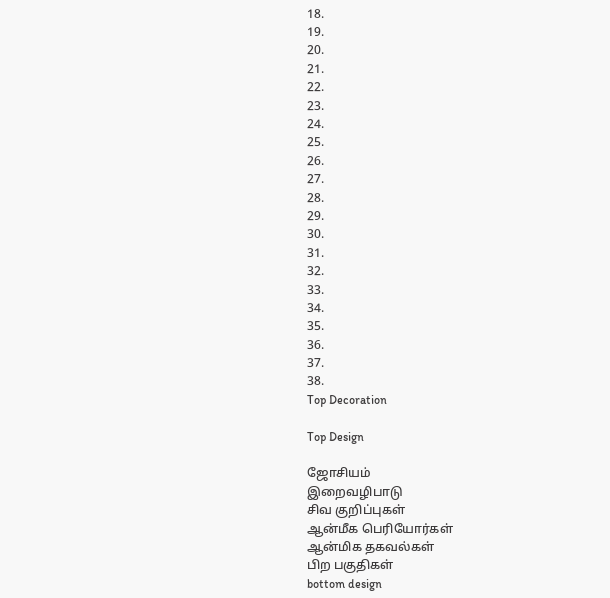18.
19.
20.
21.
22.
23.
24.
25.
26.
27.
28.
29.
30.
31.
32.
33.
34.
35.
36.
37.
38.
Top Decoration

Top Design

ஜோசியம்
இறைவழிபாடு
சிவ குறிப்புகள்
ஆன்மீக பெரியோர்கள்
ஆன்மிக தகவல்கள்
பிற பகுதிகள்
bottom design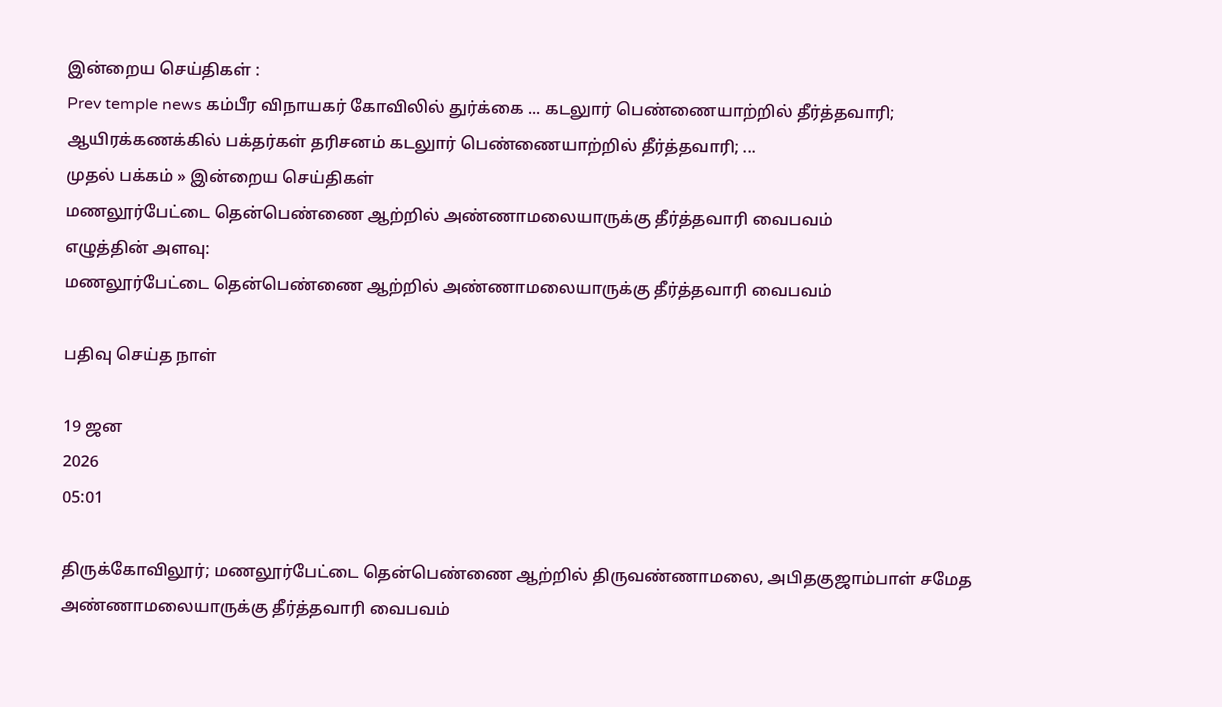இன்றைய செய்திகள் :
Prev temple news கம்பீர விநாயகர் கோவிலில் துர்க்கை ... கடலுார் பெண்ணையாற்றில் தீர்த்தவாரி; ஆயிரக்கணக்கில் பக்தர்கள் தரிசனம் கடலுார் பெண்ணையாற்றில் தீர்த்தவாரி; ...
முதல் பக்கம் » இன்றைய செய்திகள்
மணலூர்பேட்டை தென்பெண்ணை ஆற்றில் அண்ணாமலையாருக்கு தீர்த்தவாரி வைபவம்
எழுத்தின் அளவு:
மணலூர்பேட்டை தென்பெண்ணை ஆற்றில் அண்ணாமலையாருக்கு தீர்த்தவாரி வைபவம்

பதிவு செய்த நாள்

19 ஜன
2026
05:01

திருக்கோவிலூர்; மணலூர்பேட்டை தென்பெண்ணை ஆற்றில் திருவண்ணாமலை, அபிதகுஜாம்பாள் சமேத அண்ணாமலையாருக்கு தீர்த்தவாரி வைபவம்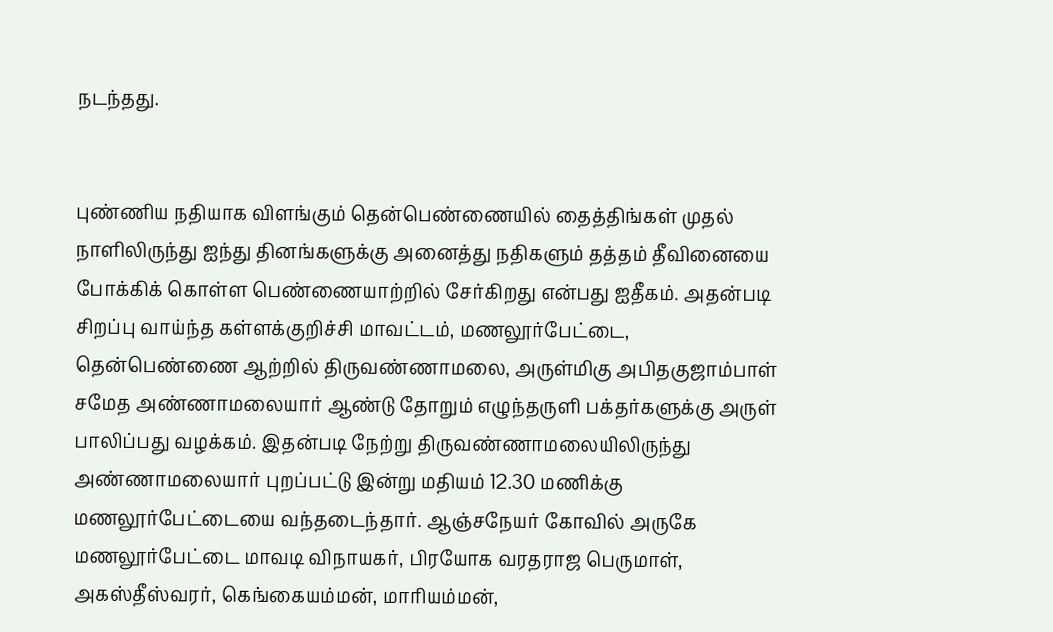நடந்தது.


புண்ணிய நதியாக விளங்கும் தென்பெண்ணையில் தைத்திங்கள் முதல் நாளிலிருந்து ஐந்து தினங்களுக்கு அனைத்து நதிகளும் தத்தம் தீவினையை போக்கிக் கொள்ள பெண்ணையாற்றில் சேர்கிறது என்பது ஐதீகம். அதன்படி சிறப்பு வாய்ந்த கள்ளக்குறிச்சி மாவட்டம், மணலூர்பேட்டை, தென்பெண்ணை ஆற்றில் திருவண்ணாமலை, அருள்மிகு அபிதகுஜாம்பாள் சமேத அண்ணாமலையார் ஆண்டு தோறும் எழுந்தருளி பக்தர்களுக்கு அருள் பாலிப்பது வழக்கம். இதன்படி நேற்று திருவண்ணாமலையிலிருந்து அண்ணாமலையார் புறப்பட்டு இன்று மதியம் 12.30 மணிக்கு மணலூர்பேட்டையை வந்தடைந்தார். ஆஞ்சநேயர் கோவில் அருகே மணலூர்பேட்டை மாவடி விநாயகர், பிரயோக வரதராஜ பெருமாள், அகஸ்தீஸ்வரர், கெங்கையம்மன், மாரியம்மன்,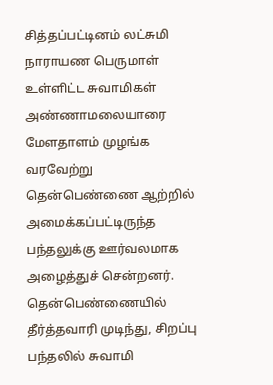சித்தப்பட்டினம் லட்சுமி நாராயண பெருமாள் உள்ளிட்ட சுவாமிகள் அண்ணாமலையாரை மேளதாளம் முழங்க வரவேற்று தென்பெண்ணை ஆற்றில் அமைக்கப்பட்டிருந்த பந்தலுக்கு ஊர்வலமாக அழைத்துச் சென்றனர். தென்பெண்ணையில் தீர்த்தவாரி முடிந்து, சிறப்பு பந்தலில் சுவாமி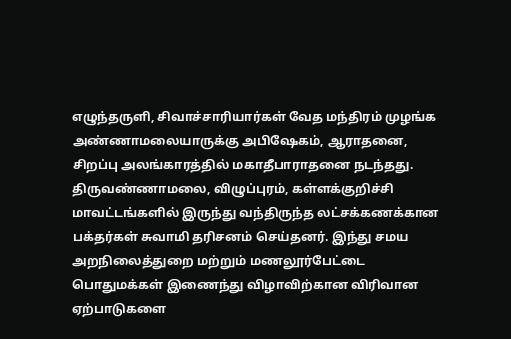எழுந்தருளி, சிவாச்சாரியார்கள் வேத மந்திரம் முழங்க அண்ணாமலையாருக்கு அபிஷேகம், ஆராதனை, சிறப்பு அலங்காரத்தில் மகாதீபாராதனை நடந்தது. திருவண்ணாமலை, விழுப்புரம், கள்ளக்குறிச்சி மாவட்டங்களில் இருந்து வந்திருந்த லட்சக்கணக்கான பக்தர்கள் சுவாமி தரிசனம் செய்தனர். இந்து சமய அறநிலைத்துறை மற்றும் மணலூர்பேட்டை பொதுமக்கள் இணைந்து விழாவிற்கான விரிவான ஏற்பாடுகளை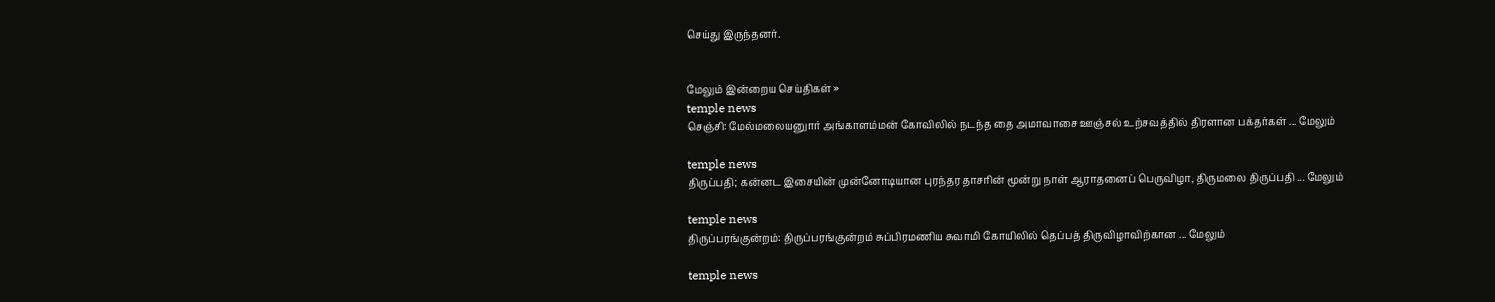செய்து இருந்தனர்.


மேலும் இன்றைய செய்திகள் »
temple news
செஞ்சி: மேல்மலையனுார் அங்காளம்மன் கோவிலில் நடந்த தை அமாவாசை ஊஞ்சல் உற்சவத்தில் திரளான பக்தர்கள் ... மேலும்

temple news
திருப்பதி; கன்னட இசையின் முன்னோடியான புரந்தர தாசரின் மூன்று நாள் ஆராதனைப் பெருவிழா, திருமலை திருப்பதி ... மேலும்

temple news
திருப்பரங்குன்றம்: திருப்பரங்குன்றம் சுப்பிரமணிய சுவாமி கோயிலில் தெப்பத் திருவிழாவிற்கான ... மேலும்

temple news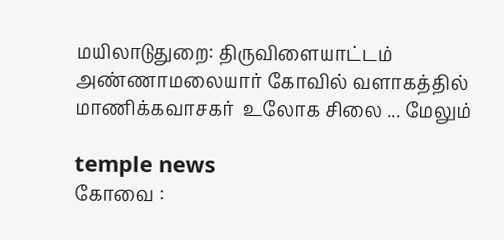மயிலாடுதுறை: திருவிளையாட்டம் அண்ணாமலையார் கோவில் வளாகத்தில் மாணிக்கவாசகர்  உலோக சிலை ... மேலும்

temple news
கோவை :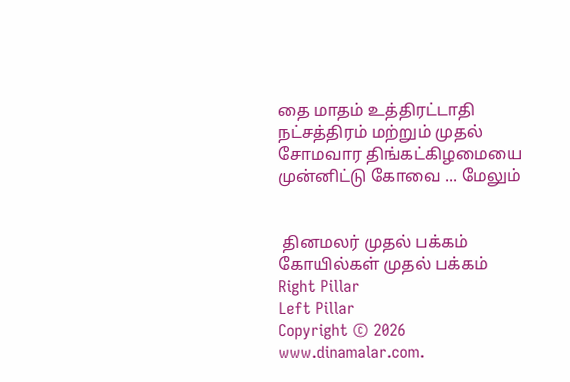தை மாதம் உத்திரட்டாதி நட்சத்திரம் மற்றும் முதல் சோமவார திங்கட்கிழமையை முன்னிட்டு கோவை ... மேலும்


 தினமலர் முதல் பக்கம்   கோயில்கள் முதல் பக்கம்
Right Pillar
Left Pillar
Copyright © 2026 www.dinamalar.com.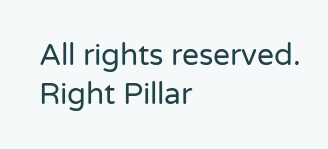All rights reserved.
Right Pillar